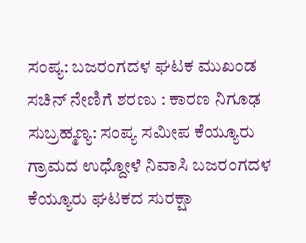ಸಂಪ್ಯ: ಬಜರಂಗದಳ ಘಟಕ ಮುಖಂಡ ಸಚಿನ್ ನೇಣಿಗೆ ಶರಣು : ಕಾರಣ ನಿಗೂಢ
ಸುಬ್ರಹ್ಮಣ್ಯ: ಸಂಪ್ಯ ಸಮೀಪ ಕೆಯ್ಯೂರು ಗ್ರಾಮದ ಉಧ್ದೋಳೆ ನಿವಾಸಿ ಬಜರಂಗದಳ ಕೆಯ್ಯೂರು ಘಟಕದ ಸುರಕ್ಷಾ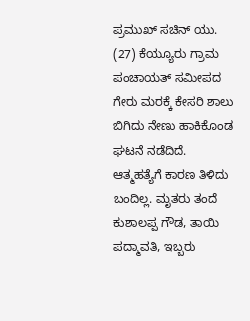ಪ್ರಮುಖ್ ಸಚಿನ್ ಯು. (27) ಕೆಯ್ಯೂರು ಗ್ರಾಮ ಪಂಚಾಯತ್ ಸಮೀಪದ ಗೇರು ಮರಕ್ಕೆ ಕೇಸರಿ ಶಾಲು ಬಿಗಿದು ನೇಣು ಹಾಕಿಕೊಂಡ ಘಟನೆ ನಡೆದಿದೆ. ಆತ್ಮಹತ್ಯೆಗೆ ಕಾರಣ ತಿಳಿದು ಬಂದಿಲ್ಲ. ಮೃತರು ತಂದೆ ಕುಶಾಲಪ್ಪ ಗೌಡ, ತಾಯಿ ಪದ್ಮಾವತಿ, ಇಬ್ಬರು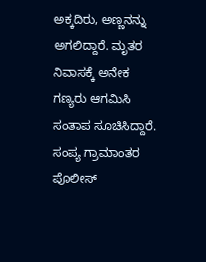ಅಕ್ಕದಿರು, ಅಣ್ಣನನ್ನು ಅಗಲಿದ್ದಾರೆ. ಮೃತರ ನಿವಾಸಕ್ಕೆ ಅನೇಕ ಗಣ್ಯರು ಆಗಮಿಸಿ ಸಂತಾಪ ಸೂಚಿಸಿದ್ದಾರೆ. ಸಂಪ್ಯ ಗ್ರಾಮಾಂತರ ಪೊಲೀಸ್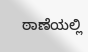ಠಾಣೆಯಲ್ಲಿ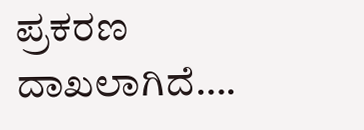ಪ್ರಕರಣ ದಾಖಲಾಗಿದೆ….